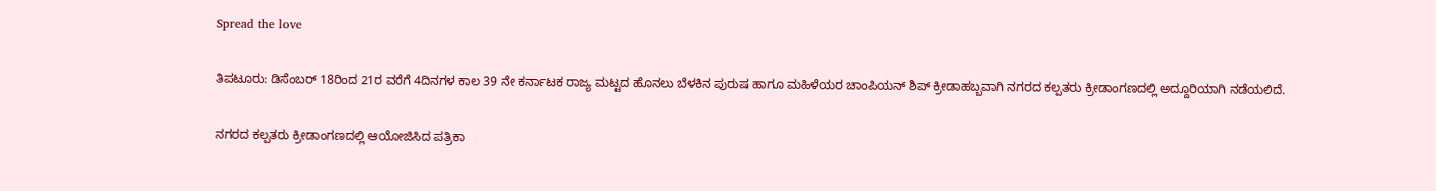Spread the love

ತಿಪಟೂರು: ಡಿಸೆಂಬರ್ 18ರಿಂದ 21ರ ವರೆಗೆ 4ದಿನಗಳ ಕಾಲ 39 ನೇ ಕರ್ನಾಟಕ ರಾಜ್ಯ ಮಟ್ಟದ ಹೊನಲು ಬೆಳಕಿನ ಪುರುಷ ಹಾಗೂ ಮಹಿಳೆಯರ ಚಾಂಪಿಯನ್ ಶಿಪ್ ಕ್ರೀಡಾಹಬ್ಬವಾಗಿ ನಗರದ ಕಲ್ಪತರು ಕ್ರೀಡಾಂಗಣದಲ್ಲಿ ಅದ್ದೂರಿಯಾಗಿ ನಡೆಯಲಿದೆ.

ನಗರದ ಕಲ್ಪತರು ಕ್ರೀಡಾಂಗಣದಲ್ಲಿ ಆಯೋಜಿಸಿದ ಪತ್ರಿಕಾ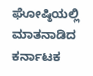ಘೋಷ್ಠಿಯಲ್ಲಿ ಮಾತನಾಡಿದ ಕರ್ನಾಟಕ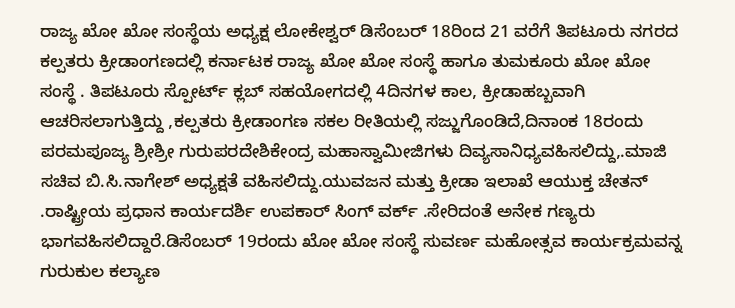ರಾಜ್ಯ ಖೋ ಖೋ ಸಂಸ್ಥೆಯ ಅಧ್ಯಕ್ಷ ಲೋಕೇಶ್ವರ್ ಡಿಸೆಂಬರ್ 18ರಿಂದ 21 ವರೆಗೆ ತಿಪಟೂರು ನಗರದ ಕಲ್ಪತರು ಕ್ರೀಡಾಂಗಣದಲ್ಲಿ ಕರ್ನಾಟಕ ರಾಜ್ಯ ಖೋ ಖೋ ಸಂಸ್ಥೆ ಹಾಗೂ ತುಮಕೂರು ಖೋ ಖೋ ಸಂಸ್ಥೆ . ತಿಪಟೂರು ಸ್ಪೋರ್ಟ್ ಕ್ಲಬ್ ಸಹಯೋಗದಲ್ಲಿ 4ದಿನಗಳ ಕಾಲ, ಕ್ರೀಡಾಹಬ್ಬವಾಗಿ ಆಚರಿಸಲಾಗುತ್ತಿದ್ದು ,ಕಲ್ಪತರು ಕ್ರೀಡಾಂಗಣ ಸಕಲ ರೀತಿಯಲ್ಲಿ ಸಜ್ಜುಗೊಂಡಿದೆ,ದಿನಾಂಕ 18ರಂದು ಪರಮಪೂಜ್ಯ ಶ್ರೀಶ್ರೀ ಗುರುಪರದೇಶಿಕೇಂದ್ರ ಮಹಾಸ್ವಾಮೀಜಿಗಳು ದಿವ್ಯಸಾನಿಧ್ಯವಹಿಸಲಿದ್ದು,.ಮಾಜಿ ಸಚಿವ ಬಿ.ಸಿ.ನಾಗೇಶ್ ಅಧ್ಯಕ್ಷತೆ ವಹಿಸಲಿದ್ದು.ಯುವಜನ ಮತ್ತು ಕ್ರೀಡಾ ಇಲಾಖೆ ಆಯುಕ್ತ ಚೇತನ್ .ರಾಷ್ಟ್ರೀಯ ಪ್ರಧಾನ ಕಾರ್ಯದರ್ಶಿ ಉಪಕಾರ್ ಸಿಂಗ್ ವರ್ಕ್ .ಸೇರಿದಂತೆ ಅನೇಕ ಗಣ್ಯರು ಭಾಗವಹಿಸಲಿದ್ದಾರೆ.ಡಿಸೆಂಬರ್ 19ರಂದು ಖೋ ಖೋ ಸಂಸ್ಥೆ ಸುವರ್ಣ ಮಹೋತ್ಸವ ಕಾರ್ಯಕ್ರಮವನ್ನ ಗುರುಕುಲ ಕಲ್ಯಾಣ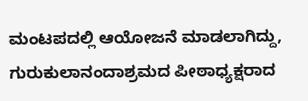ಮಂಟಪದಲ್ಲಿ ಆಯೋಜನೆ ಮಾಡಲಾಗಿದ್ದು, ಗುರುಕುಲಾನಂದಾಶ್ರಮದ ಪೀಠಾಧ್ಯಕ್ಷರಾದ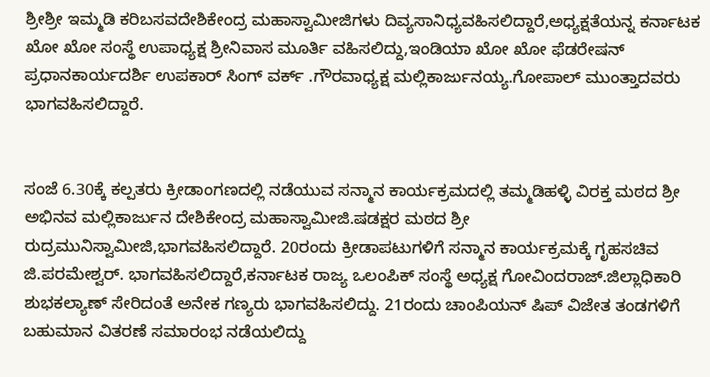ಶ್ರೀಶ್ರೀ ಇಮ್ಮಡಿ ಕರಿಬಸವದೇಶಿಕೇಂದ್ರ ಮಹಾಸ್ವಾಮೀಜಿಗಳು ದಿವ್ಯಸಾನಿಧ್ಯವಹಿಸಲಿದ್ದಾರೆ,ಅಧ್ಯಕ್ಷತೆಯನ್ನ ಕರ್ನಾಟಕ ಖೋ ಖೋ ಸಂಸ್ಥೆ ಉಪಾಧ್ಯಕ್ಷ ಶ್ರೀನಿವಾಸ ಮೂರ್ತಿ ವಹಿಸಲಿದ್ದು,ಇಂಡಿಯಾ ಖೋ ಖೋ ಫೆಡರೇಷನ್ ಪ್ರಧಾನಕಾರ್ಯದರ್ಶಿ ಉಪಕಾರ್ ಸಿಂಗ್ ವರ್ಕ್ .ಗೌರವಾಧ್ಯಕ್ಷ ಮಲ್ಲಿಕಾರ್ಜುನಯ್ಯ‌.ಗೋಪಾಲ್ ಮುಂತ್ತಾದವರು ಭಾಗವಹಿಸಲಿದ್ದಾರೆ.


ಸಂಜೆ 6.30ಕ್ಕೆ ಕಲ್ಪತರು ಕ್ರೀಡಾಂಗಣದಲ್ಲಿ ನಡೆಯುವ ಸನ್ಮಾನ ಕಾರ್ಯಕ್ರಮದಲ್ಲಿ ತಮ್ಮಡಿಹಳ್ಳಿ ವಿರಕ್ತ ಮಠದ ಶ್ರೀ ಅಭಿನವ ಮಲ್ಲಿಕಾರ್ಜುನ ದೇಶಿಕೇಂದ್ರ ಮಹಾಸ್ವಾಮೀಜಿ.ಷಡಕ್ಷರ ಮಠದ ಶ್ರೀ ರುದ್ರಮುನಿಸ್ವಾಮೀಜಿ,ಭಾಗವಹಿಸಲಿದ್ದಾರೆ. 20ರಂದು ಕ್ರೀಡಾಪಟುಗಳಿಗೆ ಸನ್ಮಾನ ಕಾರ್ಯಕ್ರಮಕ್ಕೆ ಗೃಹಸಚಿವ ಜಿ.ಪರಮೇಶ್ವರ್. ಭಾಗವಹಿಸಲಿದ್ದಾರೆ,ಕರ್ನಾಟಕ ರಾಜ್ಯ ಒಲಂಪಿಕ್ ಸಂಸ್ಥೆ ಅಧ್ಯಕ್ಷ ಗೋವಿಂದರಾಜ್.ಜಿಲ್ಲಾಧಿಕಾರಿ ಶುಭಕಲ್ಯಾಣ್ ಸೇರಿದಂತೆ ಅನೇಕ ಗಣ್ಯರು ಭಾಗವಹಿಸಲಿದ್ದು. 21ರಂದು ಚಾಂಪಿಯನ್ ಷಿಪ್ ವಿಜೇತ ತಂಡಗಳಿಗೆ ಬಹುಮಾನ ವಿತರಣೆ ಸಮಾರಂಭ ನಡೆಯಲಿದ್ದು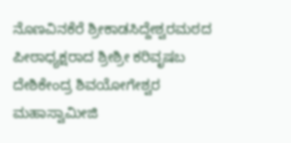ನೊಣವಿನಕೆರೆ ಶ್ರೀಕಾಡಸಿದ್ದೇಶ್ವರಮಠದ ಪೀಠಾಧ್ಯಕ್ಷರಾದ ಶ್ರೀಶ್ರೀ ಕರಿವೃಷಬ ದೇಶಿಕೇಂದ್ರ ಶಿವಯೋಗೇಶ್ವರ ಮಹಾಸ್ವಾಮೀಜಿ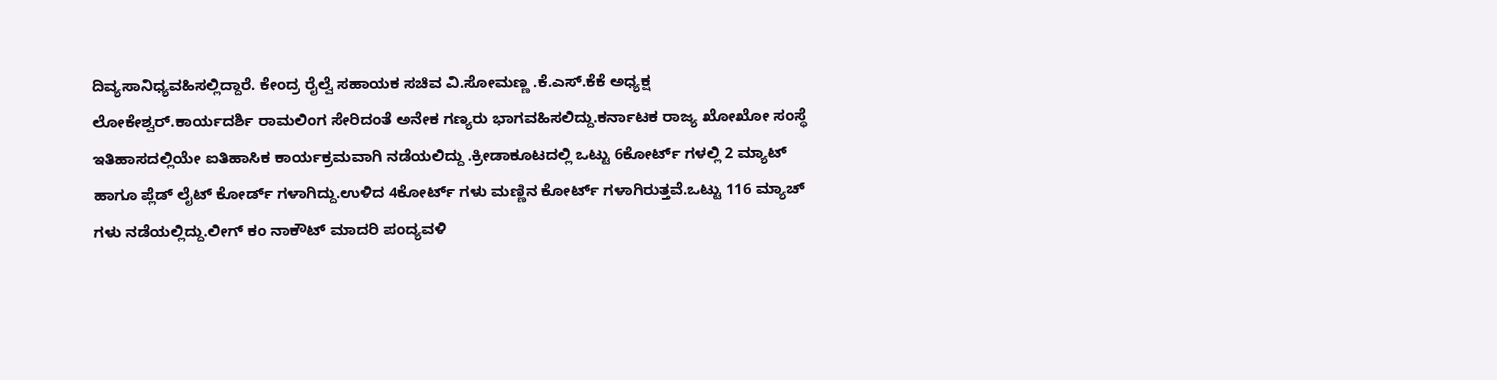ದಿವ್ಯಸಾನಿಧ್ಯವಹಿಸಲ್ಲಿದ್ದಾರೆ. ಕೇಂದ್ರ ರೈಲ್ವೆ ಸಹಾಯಕ ಸಚಿವ ವಿ.ಸೋಮಣ್ಣ .ಕೆ.ಎಸ್.ಕೆಕೆ ಅಧ್ಯಕ್ಷ ಲೋಕೇಶ್ವರ್.ಕಾರ್ಯದರ್ಶಿ ರಾಮಲಿಂಗ ಸೇರಿದಂತೆ ಅನೇಕ ಗಣ್ಯರು ಭಾಗವಹಿಸಲಿದ್ದು.ಕರ್ನಾಟಕ ರಾಜ್ಯ ಖೋಖೋ ಸಂಸ್ಥೆ ಇತಿಹಾಸದಲ್ಲಿಯೇ ಐತಿಹಾಸಿಕ ಕಾರ್ಯಕ್ರಮವಾಗಿ ನಡೆಯಲಿದ್ದು .ಕ್ರೀಡಾಕೂಟದಲ್ಲಿ ಒಟ್ಟು 6ಕೋರ್ಟ್ ಗಳಲ್ಲಿ 2 ಮ್ಯಾಟ್ ಹಾಗೂ ಪ್ಲೆಡ್ ಲೈಟ್ ಕೋರ್ಡ್ ಗಳಾಗಿದ್ದು.ಉಳಿದ 4ಕೋರ್ಟ್ ಗಳು ಮಣ್ಣಿನ ಕೋರ್ಟ್ ಗಳಾಗಿರುತ್ತವೆ.ಒಟ್ಟು 116 ಮ್ಯಾಚ್ ಗಳು ನಡೆಯಲ್ಲಿದ್ದು.ಲೀಗ್ ಕಂ ನಾಕೌಟ್ ಮಾದರಿ ಪಂದ್ಯವಳಿ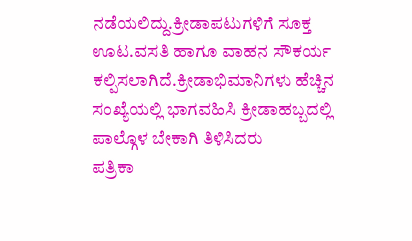ನಡೆಯಲಿದ್ದು.ಕ್ರೀಡಾಪಟುಗಳಿಗೆ ಸೂಕ್ತ ಊಟ.ವಸತಿ ಹಾಗೂ ವಾಹನ ಸೌಕರ್ಯ ಕಲ್ಪಿಸಲಾಗಿದೆ.ಕ್ರೀಡಾಭಿಮಾನಿಗಳು ಹೆಚ್ಚಿನ ಸಂಖ್ಯೆಯಲ್ಲಿ ಭಾಗವಹಿಸಿ ಕ್ರೀಡಾಹಬ್ಬದಲ್ಲಿ ಪಾಲ್ಗೊಳ ಬೇಕಾಗಿ ತಿಳಿಸಿದರು
ಪತ್ರಿಕಾ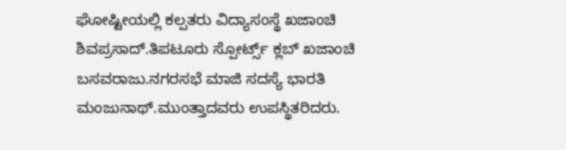ಘೋಷ್ಟೀಯಲ್ಲಿ ಕಲ್ಪತರು ವಿದ್ಯಾಸಂಸ್ಥೆ ಖಜಾಂಚಿ ಶಿವಪ್ರಸಾದ್.ತಿಪಟೂರು ಸ್ಪೋರ್ಟ್ಸ್ ಕ್ಲಬ್ ಖಜಾಂಚಿ ಬಸವರಾಜು.ನಗರಸಭೆ ಮಾಜಿ ಸದಸ್ಯೆ ಭಾರತಿ ಮಂಜುನಾಥ್.ಮುಂತ್ತಾದವರು ಉಪಸ್ಥಿತರಿದರು.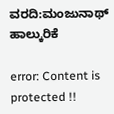ವರದಿ:ಮಂಜುನಾಥ್ ಹಾಲ್ಕುರಿಕೆ

error: Content is protected !!